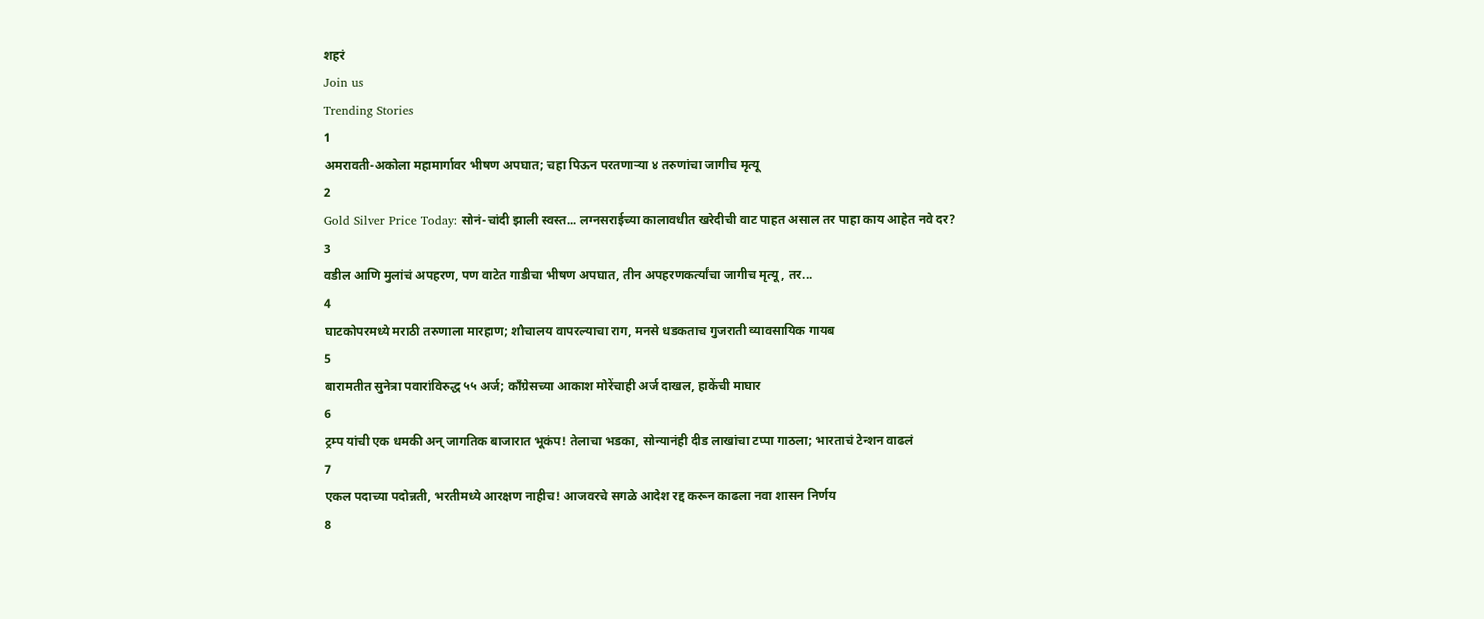शहरं
Join us
Trending Stories
1
अमरावती-अकोला महामार्गावर भीषण अपघात; चहा पिऊन परतणाऱ्या ४ तरुणांचा जागीच मृत्यू
2
Gold Silver Price Today: सोनं-चांदी झाली स्वस्त... लग्नसराईच्या कालावधीत खरेदीची वाट पाहत असाल तर पाहा काय आहेत नवे दर?
3
वडील आणि मुलांचं अपहरण, पण वाटेत गाडीचा भीषण अपघात, तीन अपहरणकर्त्यांचा जागीच मृत्यू, तर...
4
घाटकोपरमध्ये मराठी तरुणाला मारहाण; शौचालय वापरल्याचा राग, मनसे धडकताच गुजराती व्यावसायिक गायब
5
बारामतीत सुनेत्रा पवारांविरुद्ध ५५ अर्ज; काँग्रेसच्या आकाश मोरेंचाही अर्ज दाखल, हाकेंची माघार
6
ट्रम्प यांची एक धमकी अन् जागतिक बाजारात भूकंप! तेलाचा भडका, सोन्यानंही दीड लाखांचा टप्पा गाठला; भारताचं टेन्शन वाढलं
7
एकल पदाच्या पदोन्नती, भरतीमध्ये आरक्षण नाहीच! आजवरचे सगळे आदेश रद्द करून काढला नवा शासन निर्णय
8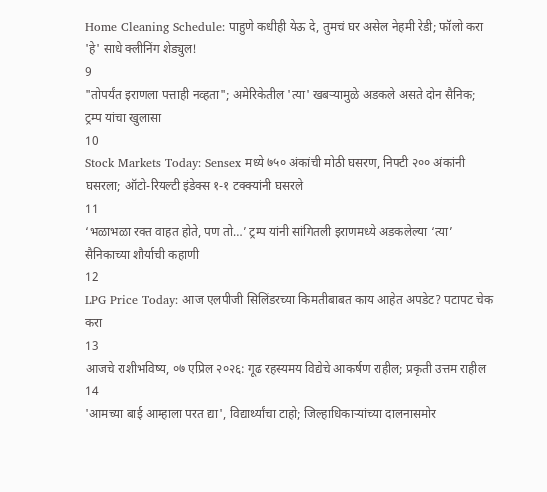Home Cleaning Schedule: पाहुणे कधीही येऊ दे, तुमचं घर असेल नेहमी रेडी; फॉलो करा 'हे' साधे क्लीनिंग शेड्युल!
9
"तोपर्यंत इराणला पत्ताही नव्हता"; अमेरिकेतील 'त्या' खबऱ्यामुळे अडकले असते दोन सैनिक; ट्रम्प यांचा खुलासा
10
Stock Markets Today: Sensex मध्ये ७५० अंकांची मोठी घसरण, निफ्टी २०० अंकांनी घसरला; ऑटो-रियल्टी इंडेक्स १-१ टक्क्यांनी घसरले
11
‘भळाभळा रक्त वाहत होते, पण तो…’ ट्रम्प यांनी सांगितली इराणमध्ये अडकलेल्या ‘त्या’ सैनिकाच्या शौर्याची कहाणी
12
LPG Price Today: आज एलपीजी सिलिंडरच्या किमतीबाबत काय आहेत अपडेट? पटापट चेक करा
13
आजचे राशीभविष्य, ०७ एप्रिल २०२६: गूढ रहस्यमय विद्येचे आकर्षण राहील; प्रकृती उत्तम राहील
14
'आमच्या बाई आम्हाला परत द्या', विद्यार्थ्यांचा टाहो; जिल्हाधिकाऱ्यांच्या दालनासमोर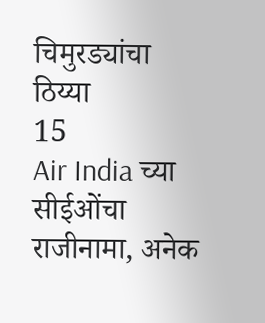चिमुरड्यांचा ठिय्या
15
Air India च्या सीईओंचा राजीनामा, अनेक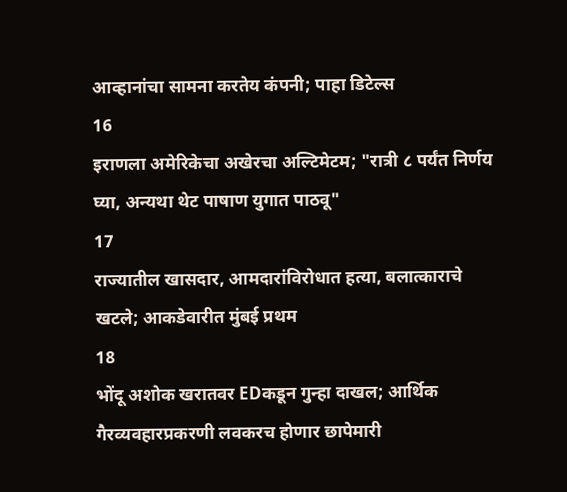आव्हानांचा सामना करतेय कंपनी; पाहा डिटेल्स
16
इराणला अमेरिकेचा अखेरचा अल्टिमेटम; "रात्री ८ पर्यंत निर्णय घ्या, अन्यथा थेट पाषाण युगात पाठवू"
17
राज्यातील खासदार, आमदारांविरोधात हत्या, बलात्काराचे खटले; आकडेवारीत मुंबई प्रथम
18
भोंदू अशोक खरातवर EDकडून गुन्हा दाखल; आर्थिक गैरव्यवहारप्रकरणी लवकरच होणार छापेमारी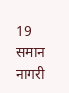19
समान नागरी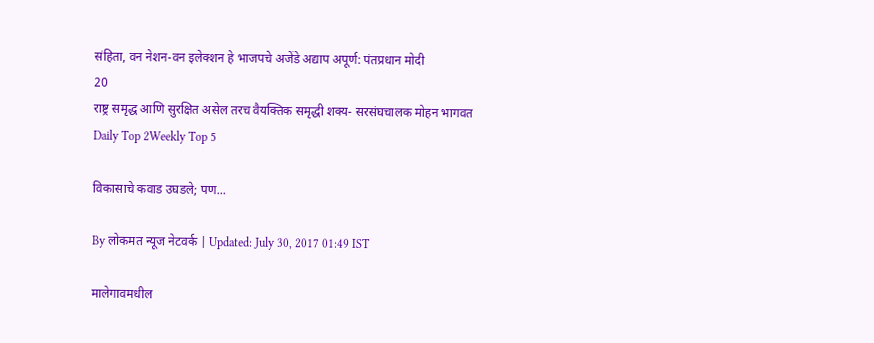संहिता, वन नेशन-वन इलेक्शन हे भाजपचे अजेंडे अद्याप अपूर्ण: पंतप्रधान मोदी
20
राष्ट्र समृद्ध आणि सुरक्षित असेल तरच वैयक्तिक समृद्धी शक्य- सरसंघचालक मोहन भागवत
Daily Top 2Weekly Top 5

विकासाचे कवाड उघडले; पण...

By लोकमत न्यूज नेटवर्क | Updated: July 30, 2017 01:49 IST

मालेगावमधील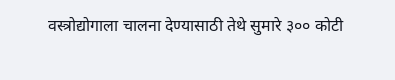वस्त्रोद्योगाला चालना देण्यासाठी तेथे सुमारे ३०० कोटी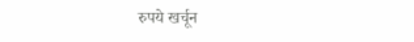रुपये खर्चून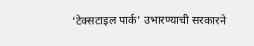‘टेक्सटाइल पार्क’ उभारण्याची सरकारने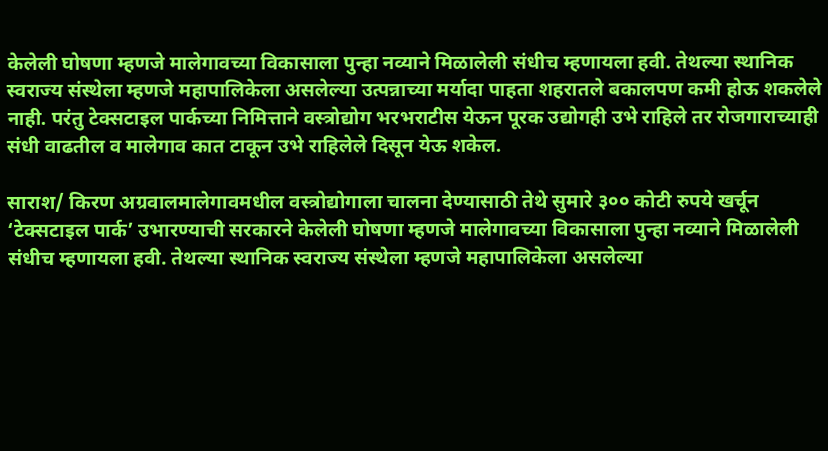केलेली घोषणा म्हणजे मालेगावच्या विकासाला पुन्हा नव्याने मिळालेली संधीच म्हणायला हवी. तेथल्या स्थानिक स्वराज्य संस्थेला म्हणजे महापालिकेला असलेल्या उत्पन्नाच्या मर्यादा पाहता शहरातले बकालपण कमी होऊ शकलेले नाही. परंतु टेक्सटाइल पार्कच्या निमित्ताने वस्त्रोद्योग भरभराटीस येऊन पूरक उद्योगही उभे राहिले तर रोजगाराच्याही संधी वाढतील व मालेगाव कात टाकून उभे राहिलेले दिसून येऊ शकेल.

साराश/ किरण अग्रवालमालेगावमधील वस्त्रोद्योगाला चालना देण्यासाठी तेथे सुमारे ३०० कोटी रुपये खर्चून ‘टेक्सटाइल पार्क’ उभारण्याची सरकारने केलेली घोषणा म्हणजे मालेगावच्या विकासाला पुन्हा नव्याने मिळालेली संधीच म्हणायला हवी. तेथल्या स्थानिक स्वराज्य संस्थेला म्हणजे महापालिकेला असलेल्या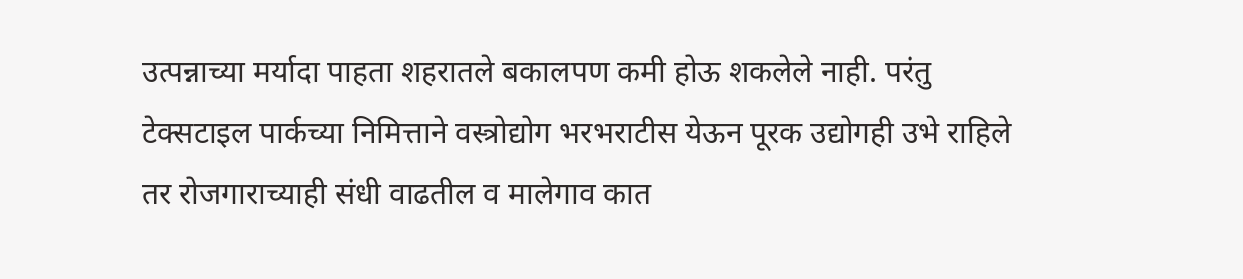उत्पन्नाच्या मर्यादा पाहता शहरातले बकालपण कमी होऊ शकलेले नाही. परंतु टेक्सटाइल पार्कच्या निमित्ताने वस्त्रोद्योग भरभराटीस येऊन पूरक उद्योगही उभे राहिले तर रोजगाराच्याही संधी वाढतील व मालेगाव कात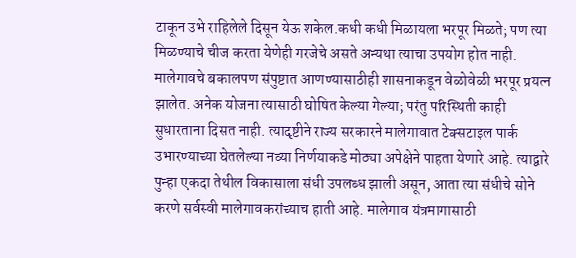टाकून उभे राहिलेले दिसून येऊ शकेल.कधी कधी मिळायला भरपूर मिळते; पण त्या मिळण्याचे चीज करता येणेही गरजेचे असते अन्यथा त्याचा उपयोग होत नाही. मालेगावचे बकालपण संपुष्टात आणण्यासाठीही शासनाकडून वेळोवेळी भरपूर प्रयत्न झालेत. अनेक योजना त्यासाठी घोषित केल्या गेल्या; परंतु परिस्थिती काही सुधारताना दिसत नाही. त्यादृष्टीने राज्य सरकारने मालेगावात टेक्सटाइल पार्क उभारण्याच्या घेतलेल्या नव्या निर्णयाकडे मोठ्या अपेक्षेने पाहता येणारे आहे. त्याद्वारे पुन्हा एकदा तेथील विकासाला संधी उपलब्ध झाली असून, आता त्या संधीचे सोने करणे सर्वस्वी मालेगावकरांच्याच हाती आहे. मालेगाव यंत्रमागासाठी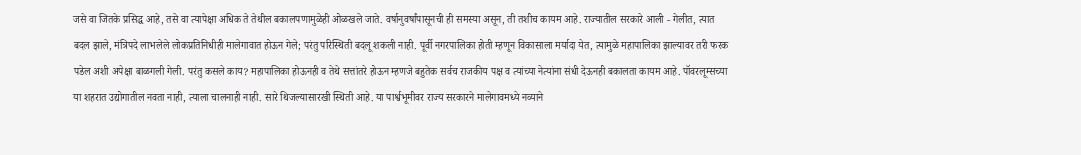जसे वा जितके प्रसिद्ध आहे, तसे वा त्यापेक्षा अधिक ते तेथील बकालपणामुळेही ओळखले जाते. वर्षानुवर्षांपासूनची ही समस्या असून, ती तशीच कायम आहे. राज्यातील सरकारे आली - गेलीत, त्यात बदल झाले, मंत्रिपदे लाभलेले लोकप्रतिनिधीही मालेगावात होऊन गेले; परंतु परिस्थिती बदलू शकली नाही. पूर्वी नगरपालिका होती म्हणून विकासाला मर्यादा येत, त्यामुळे महापालिका झाल्यावर तरी फरक पडेल अशी अपेक्षा बाळगली गेली. परंतु कसले काय? महापालिका होऊनही व तेथे सत्तांतरे होऊन म्हणजे बहुतेक सर्वच राजकीय पक्ष व त्यांच्या नेत्यांना संधी देऊनही बकालता कायम आहे. पॉवरलूम्सच्या या शहरात उद्योगातील नवता नाही, त्याला चालनाही नाही. सारे थिजल्यासारखी स्थिती आहे. या पार्श्वभूमीवर राज्य सरकारने मालेगावमध्ये नव्याने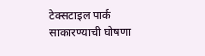टेक्सटाइल पार्क साकारण्याची घोषणा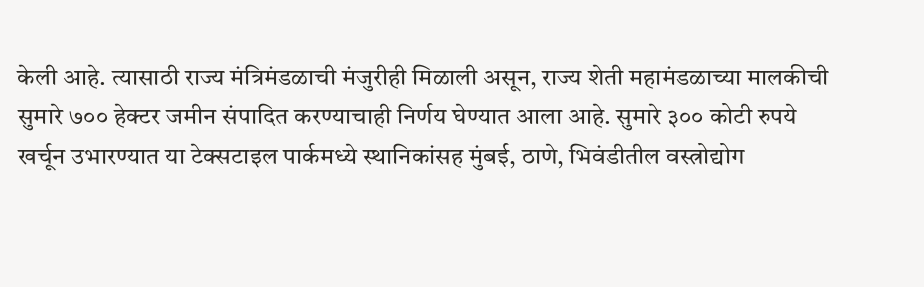केली आहे. त्यासाठी राज्य मंत्रिमंडळाची मंजुरीही मिळाली असून, राज्य शेती महामंडळाच्या मालकीची सुमारे ७०० हेक्टर जमीन संपादित करण्याचाही निर्णय घेण्यात आला आहे. सुमारे ३०० कोटी रुपये खर्चून उभारण्यात या टेक्सटाइल पार्कमध्ये स्थानिकांसह मुंबई, ठाणे, भिवंडीतील वस्त्रोद्योग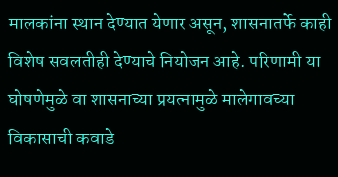मालकांना स्थान देण्यात येणार असून, शासनातर्फे काही विशेष सवलतीही देण्याचे नियोजन आहे. परिणामी या घोषणेमुळे वा शासनाच्या प्रयत्नामुळे मालेगावच्या विकासाची कवाडे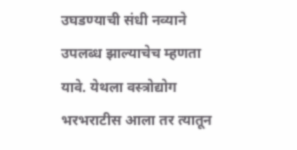उघडण्याची संधी नव्याने उपलब्ध झाल्याचेच म्हणता यावे. येथला वस्त्रोद्योग भरभराटीस आला तर त्यातून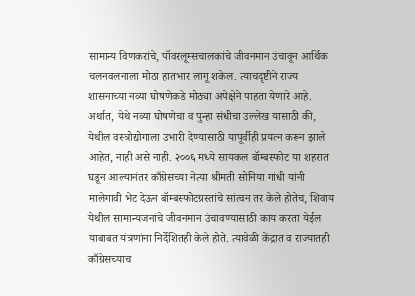सामान्य विणकरांचे, पॉवरलूम्सचालकांचे जीवनमान उंचावून आर्थिक चलनवलनाला मोठा हातभार लागू शकेल. त्याचदृष्टीने राज्य शासनाच्या नव्या घोषणेकडे मोठ्या अपेक्षेने पाहता येणारे आहे. अर्थात, येथे नव्या घोषणेचा व पुन्हा संधीचा उल्लेख यासाठी की, येथील वस्त्रोद्योगाला उभारी देण्यासाठी यापूर्वीही प्रयत्न करून झाले आहेत, नाही असे नाही. २००६ मध्ये सायकल बॉम्बस्फोट या शहरात घडून आल्यानंतर काँग्रेसच्या नेत्या श्रीमती सोनिया गांधी यांनी मालेगावी भेट देऊन बॉम्बस्फोटग्रस्तांचे सांत्वन तर केले होतेच, शिवाय येथील सामान्यजनांचे जीवनमान उंचावण्यासाठी काय करता येईल याबाबत यंत्रणांना निर्देशितही केले होते. त्यावेळी केंद्रात व राज्यातही काँग्रेसच्याच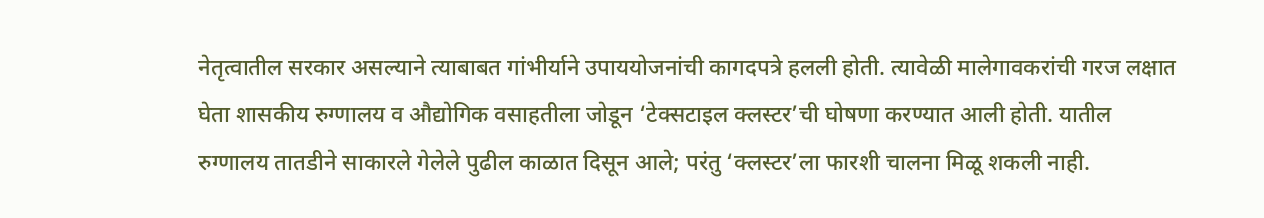नेतृत्वातील सरकार असल्याने त्याबाबत गांभीर्याने उपाययोजनांची कागदपत्रे हलली होती. त्यावेळी मालेगावकरांची गरज लक्षात घेता शासकीय रुग्णालय व औद्योगिक वसाहतीला जोडून ‘टेक्सटाइल क्लस्टर’ची घोषणा करण्यात आली होती. यातील रुग्णालय तातडीने साकारले गेलेले पुढील काळात दिसून आले; परंतु ‘क्लस्टर’ला फारशी चालना मिळू शकली नाही.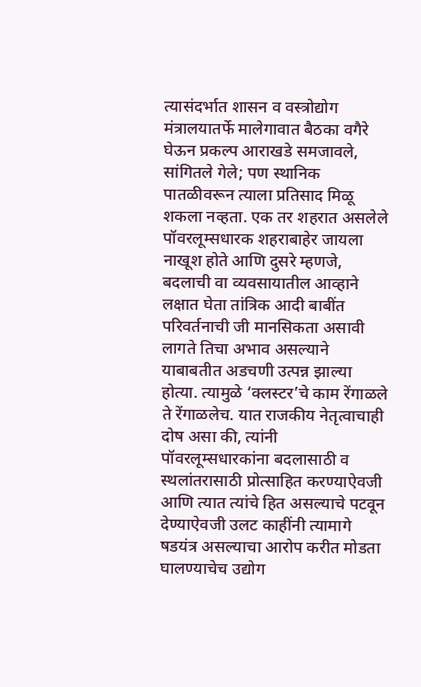त्यासंदर्भात शासन व वस्त्रोद्योग मंत्रालयातर्फे मालेगावात बैठका वगैरे घेऊन प्रकल्प आराखडे समजावले, सांगितले गेले; पण स्थानिक पातळीवरून त्याला प्रतिसाद मिळू शकला नव्हता. एक तर शहरात असलेले पॉवरलूम्सधारक शहराबाहेर जायला नाखूश होते आणि दुसरे म्हणजे, बदलाची वा व्यवसायातील आव्हाने लक्षात घेता तांत्रिक आदी बाबींत परिवर्तनाची जी मानसिकता असावी लागते तिचा अभाव असल्याने याबाबतीत अडचणी उत्पन्न झाल्या होत्या. त्यामुळे ‘क्लस्टर’चे काम रेंगाळले ते रेंगाळलेच. यात राजकीय नेतृत्वाचाही दोष असा की, त्यांनी पॉवरलूम्सधारकांना बदलासाठी व स्थलांतरासाठी प्रोत्साहित करण्याऐवजी आणि त्यात त्यांचे हित असल्याचे पटवून देण्याऐवजी उलट काहींनी त्यामागे षडयंत्र असल्याचा आरोप करीत मोडता घालण्याचेच उद्योग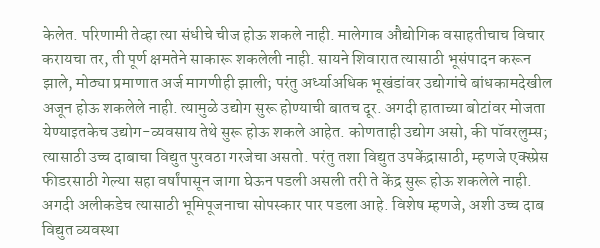केलेत. परिणामी तेव्हा त्या संधीचे चीज होऊ शकले नाही. मालेगाव औद्योगिक वसाहतीचाच विचार करायचा तर, ती पूर्ण क्षमतेने साकारू शकलेली नाही. सायने शिवारात त्यासाठी भूसंपादन करून झाले, मोठ्या प्रमाणात अर्ज मागणीही झाली; परंतु अर्ध्याअधिक भूखंडांवर उद्योगांचे बांधकामदेखील अजून होऊ शकलेले नाही. त्यामुळे उद्योग सुरू होण्याची बातच दूर. अगदी हाताच्या बोटांवर मोजता येण्याइतकेच उद्योग-व्यवसाय तेथे सुरू होऊ शकले आहेत. कोणताही उद्योग असो, की पॉवरलुम्स; त्यासाठी उच्च दाबाचा विद्युत पुरवठा गरजेचा असतो. परंतु तशा विद्युत उपकेंद्रासाठी, म्हणजे एक्स्प्रेस फीडरसाठी गेल्या सहा वर्षांपासून जागा घेऊन पडली असली तरी ते केंद्र सुरू होऊ शकलेले नाही. अगदी अलीकडेच त्यासाठी भूमिपूजनाचा सोपस्कार पार पडला आहे. विशेष म्हणजे, अशी उच्च दाब विद्युत व्यवस्था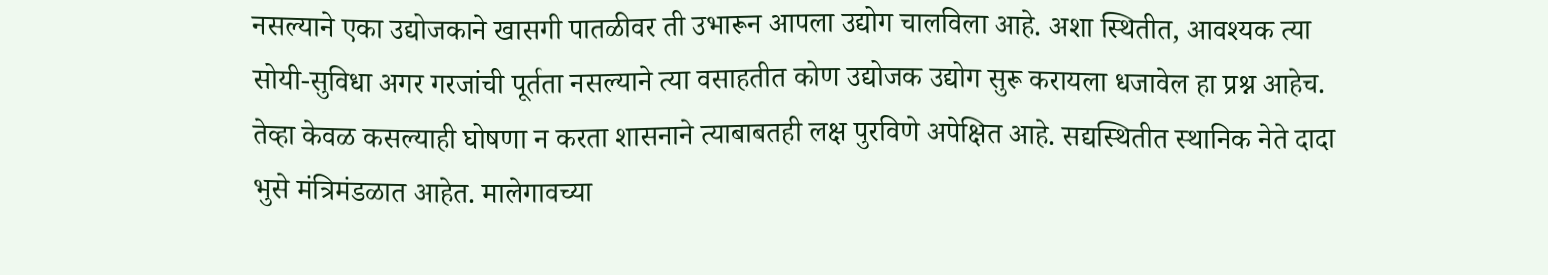नसल्याने एका उद्योजकाने खासगी पातळीवर ती उभारून आपला उद्योग चालविला आहे. अशा स्थितीत, आवश्यक त्या सोयी-सुविधा अगर गरजांची पूर्तता नसल्याने त्या वसाहतीत कोण उद्योजक उद्योग सुरू करायला धजावेल हा प्रश्न आहेच. तेव्हा केवळ कसल्याही घोषणा न करता शासनाने त्याबाबतही लक्ष पुरविणे अपेक्षित आहे. सद्यस्थितीत स्थानिक नेते दादा भुसे मंत्रिमंडळात आहेत. मालेगावच्या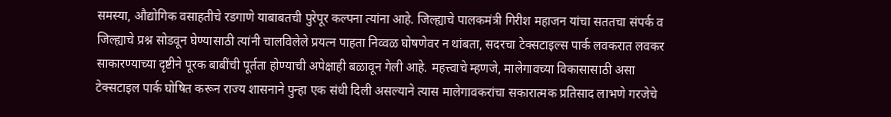समस्या, औद्योगिक वसाहतीचे रडगाणे याबाबतची पुरेपूर कल्पना त्यांना आहे. जिल्ह्याचे पालकमंत्री गिरीश महाजन यांचा सततचा संपर्क व जिल्ह्याचे प्रश्न सोडवून घेण्यासाठी त्यांनी चालविलेले प्रयत्न पाहता निव्वळ घोषणेवर न थांबता, सदरचा टेक्सटाइल्स पार्क लवकरात लवकर साकारण्याच्या दृष्टीने पूरक बाबींची पूर्तता होण्याची अपेक्षाही बळावून गेली आहे. महत्त्वाचे म्हणजे, मालेगावच्या विकासासाठी असा टेक्सटाइल पार्क घोषित करून राज्य शासनाने पुन्हा एक संधी दिली असल्याने त्यास मालेगावकरांचा सकारात्मक प्रतिसाद लाभणे गरजेचे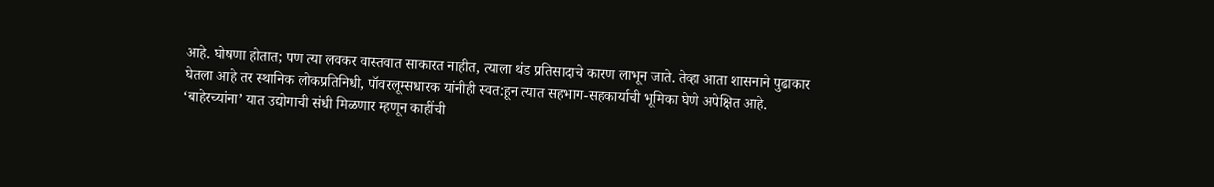आहे. घोषणा होतात; पण त्या लवकर वास्तवात साकारत नाहीत, त्याला थंड प्रतिसादाचे कारण लाभून जाते. तेव्हा आता शासनाने पुढाकार घेतला आहे तर स्थानिक लोकप्रतिनिधी, पॉवरलूम्सधारक यांनीही स्वत:हून त्यात सहभाग-सहकार्याची भूमिका घेणे अपेक्षित आहे. ‘बाहेरच्यांना’ यात उद्योगाची संधी मिळणार म्हणून काहींची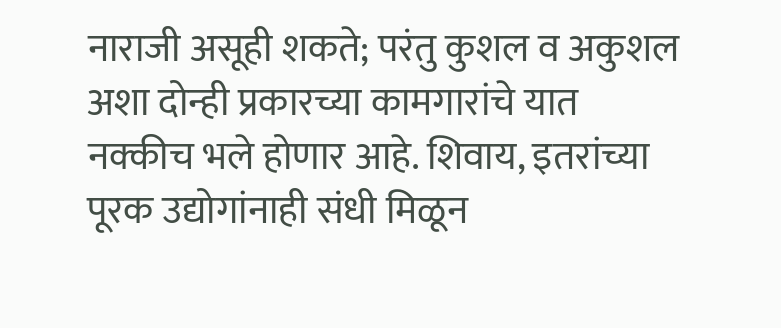नाराजी असूही शकते; परंतु कुशल व अकुशल अशा दोन्ही प्रकारच्या कामगारांचे यात नक्कीच भले होणार आहे. शिवाय, इतरांच्या पूरक उद्योगांनाही संधी मिळून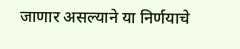जाणार असल्याने या निर्णयाचे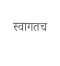स्वागतच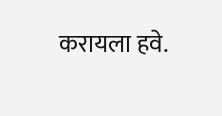करायला हवे.